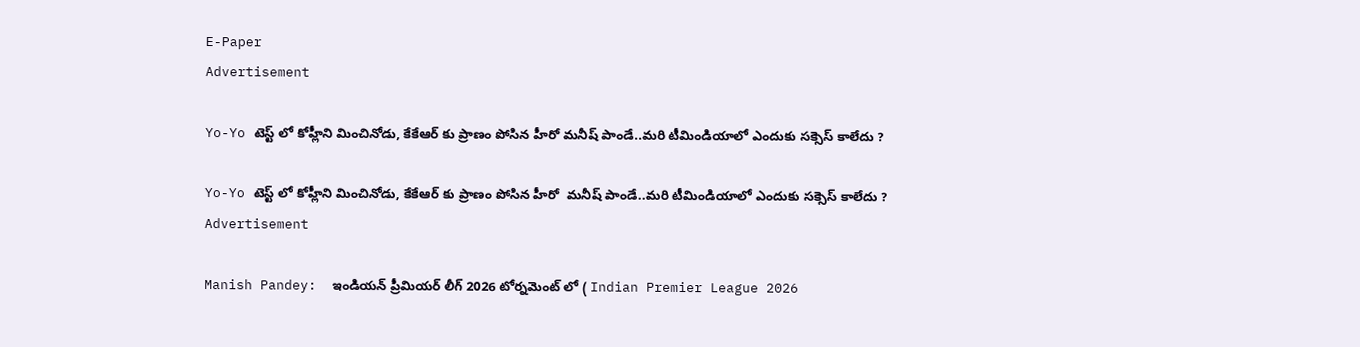E-Paper
Advertisement

Yo-Yo టెస్ట్ లో కోహ్లీని మించినోడు, కేకేఆర్ కు ప్రాణం పోసిన‌ హీరో మ‌నీష్ పాండే..మ‌రి టీమిండియాలో ఎందుకు స‌క్సెస్ కాలేదు ?

Yo-Yo టెస్ట్ లో కోహ్లీని మించినోడు, కేకేఆర్ కు ప్రాణం పోసిన‌ హీరో  మ‌నీష్ పాండే..మ‌రి టీమిండియాలో ఎందుకు స‌క్సెస్ కాలేదు ?
Advertisement

Manish Pandey:  ఇండియన్ ప్రీమియర్ లీగ్ 2026 టోర్నమెంట్ లో ( Indian Premier League 2026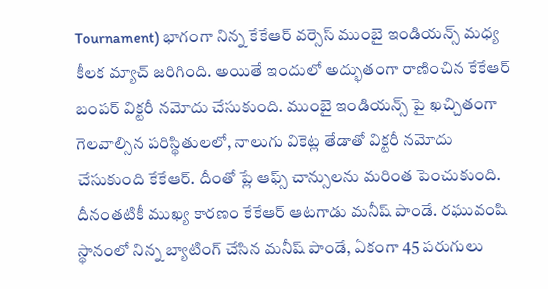Tournament) భాగంగా నిన్న కేకేఆర్ వర్సెస్ ముంబై ఇండియన్స్ మధ్య కీలక మ్యాచ్ జరిగింది. అయితే ఇందులో అద్భుతంగా రాణించిన కేకేఆర్ బంపర్ విక్టరీ నమోదు చేసుకుంది. ముంబై ఇండియన్స్ పై ఖచ్చితంగా గెలవాల్సిన పరిస్థితులలో, నాలుగు వికెట్ల తేడాతో విక్టరీ నమోదు చేసుకుంది కేకేఆర్. దీంతో ప్లే ఆఫ్స్ చాన్సులను మరింత పెంచుకుంది. దీనంతటికీ ముఖ్య కారణం కేకేఆర్ ఆటగాడు మనీష్ పాండే. రఘువంషి స్థానంలో నిన్న బ్యాటింగ్ చేసిన మనీష్ పాండే, ఏకంగా 45 పరుగులు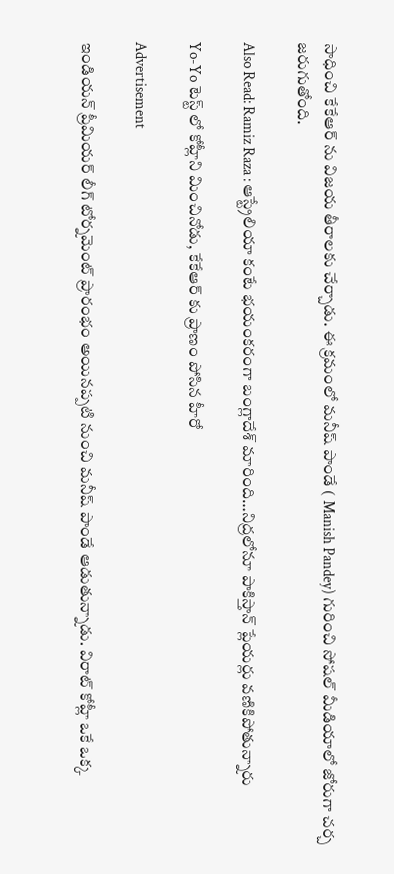సాధించి కేకేఆర్ ను విజయ తీరాలకు చేర్చాడు. ఈ క్రమంలో మనీష్ పాండే ( Manish Pandey) గురించి సోషల్ మీడియాలో జోరుగా చర్చ జరుగుతోంది.

Also Read: Ramiz Raza : ఆస్ట్రేలియా కంటే భ‌యంక‌రంగా బంగ్లాదేశ్ మారింది…నిద్ర‌లోనూ పాకిస్తాన్ ప్లేయ‌ర్లు వ‌ణికిపోతున్నారు

Yo-Yo టెస్ట్ లో కోహ్లీని మించినోడు, కేకేఆర్ కు ప్రాణం పోసిన‌ హీరో

Advertisement

ఇండియన్ ప్రీమియర్ లీగ్ టోర్నమెంట్ ప్రారంభం అయినప్పటి నుంచి మనీష్ పాండే ఆడుతున్నాడు. విరాట్ కోహ్లీ ఒకే ఒక్క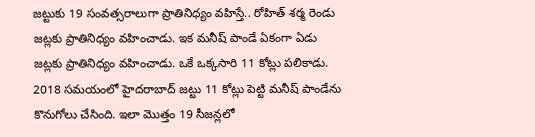జట్టుకు 19 సంవత్సరాలుగా ప్రాతినిధ్యం వహిస్తే.. రోహిత్ శర్మ రెండు జట్లకు ప్రాతినిధ్యం వహించాడు. ఇక మనీష్ పాండే ఏకంగా ఏడు జట్లకు ప్రాతినిధ్యం వహించాడు. ఒకే ఒక్కసారి 11 కోట్లు పలికాడు. 2018 సమయంలో హైదరాబాద్ జట్టు 11 కోట్లు పెట్టి మనీష్ పాండేను కొనుగోలు చేసింది. ఇలా మొత్తం 19 సీజన్లలో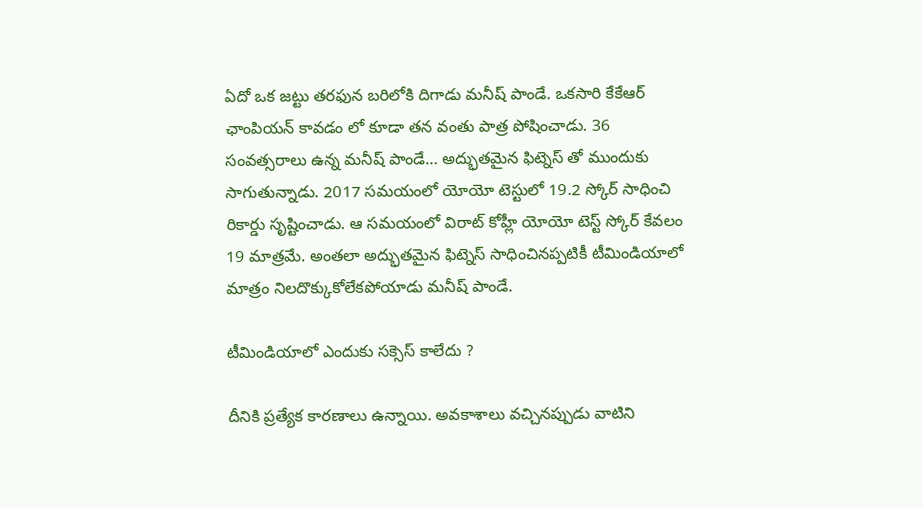ఏదో ఒక జట్టు తరఫున బరిలోకి దిగాడు మనీష్ పాండే. ఒకసారి కేకేఆర్ ఛాంపియన్ కావడం లో కూడా తన వంతు పాత్ర పోషించాడు. 36 సంవత్సరాలు ఉన్న మనీష్ పాండే… అద్భుతమైన ఫిట్నెస్ తో ముందుకు సాగుతున్నాడు. 2017 సమయంలో యోయో టెస్టులో 19.2 స్కోర్ సాధించి రికార్డు సృష్టించాడు. ఆ సమయంలో విరాట్ కోహ్లీ యోయో టెస్ట్ స్కోర్ కేవలం 19 మాత్రమే. అంతలా అద్భుతమైన ఫిట్నెస్ సాధించినప్పటికీ టీమిండియాలో మాత్రం నిలదొక్కుకోలేకపోయాడు మనీష్ పాండే.

టీమిండియాలో ఎందుకు స‌క్సెస్ కాలేదు ?

దీనికి ప్రత్యేక కారణాలు ఉన్నాయి. అవకాశాలు వచ్చినప్పుడు వాటిని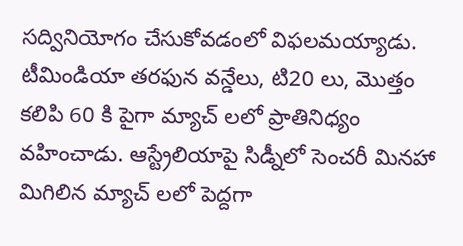సద్వినియోగం చేసుకోవడంలో విఫలమయ్యాడు. టీమిండియా తరఫున వన్డేలు, టి20 లు, మొత్తం కలిపి 60 కి పైగా మ్యాచ్ లలో ప్రాతినిధ్యం వహించాడు. ఆస్ట్రేలియాపై సిడ్నీలో సెంచరీ మినహా మిగిలిన మ్యాచ్ లలో పెద్దగా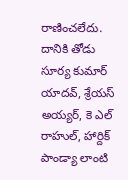రాణించలేదు. దానికి తోడు సూర్య కుమార్ యాదవ్, శ్రేయస్ అయ్యర్, కె ఎల్ రాహుల్, హార్దిక్ పాండ్యా లాంటి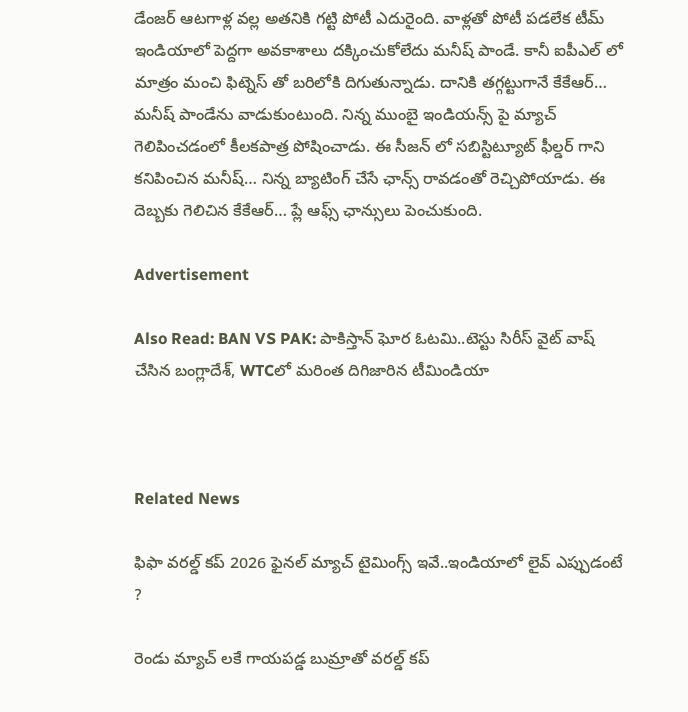డేంజర్ ఆటగాళ్ల వల్ల అతనికి గట్టి పోటీ ఎదురైంది. వాళ్లతో పోటీ పడలేక టీమ్ ఇండియాలో పెద్దగా అవకాశాలు దక్కించుకోలేదు మనీష్ పాండే. కానీ ఐపీఎల్ లో మాత్రం మంచి ఫిట్నెస్ తో బరిలోకి దిగుతున్నాడు. దానికి తగ్గట్టుగానే కేకేఆర్… మనీష్ పాండేను వాడుకుంటుంది. నిన్న ముంబై ఇండియన్స్ పై మ్యాచ్ గెలిపించడంలో కీలకపాత్ర పోషించాడు. ఈ సీజన్ లో సబిస్టిట్యూట్ ఫీల్డర్ గాని కనిపించిన మనీష్… నిన్న బ్యాటింగ్ చేసే ఛాన్స్ రావడంతో రెచ్చిపోయాడు. ఈ దెబ్బకు గెలిచిన కేకేఆర్… ప్లే ఆఫ్స్ ఛాన్సులు పెంచుకుంది.

Advertisement

Also Read: BAN VS PAK: పాకిస్తాన్ ఘోర ఓట‌మి..టెస్టు సిరీస్‌ వైట్ వాష్ చేసిన బంగ్లాదేశ్‌, WTCలో మ‌రింత దిగిజారిన టీమిండియా



Related News

ఫిఫా వ‌ర‌ల్డ్ క‌ప్ 2026 ఫైన‌ల్ మ్యాచ్ టైమింగ్స్ ఇవే..ఇండియాలో లైవ్ ఎప్పుడంటే ?

రెండు మ్యాచ్ ల‌కే గాయ‌ప‌డ్డ బుమ్రాతో వ‌ర‌ల్డ్ క‌ప్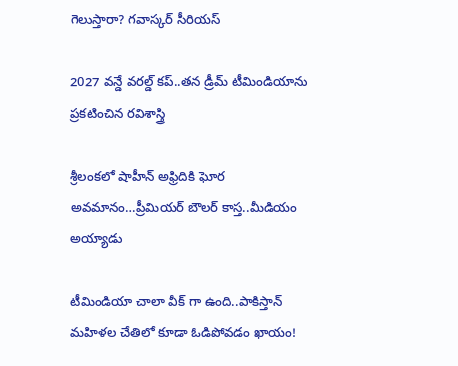గెలుస్తారా? గ‌వాస్క‌ర్ సీరియ‌స్‌

2027 వ‌న్డే వ‌ర‌ల్డ్ క‌ప్..త‌న డ్రీమ్ టీమిండియాను ప్ర‌క‌టించిన ర‌విశాస్త్రి

శ్రీలంక‌లో షాహీన్ అఫ్రిదికి ఘోర అవ‌మానం…ప్రీమియ‌ర్ బౌల‌ర్ కాస్త..మీడియం అయ్యాడు

టీమిండియా చాలా వీక్ గా ఉంది..పాకిస్తాన్ మ‌హిళ‌ల చేతిలో కూడా ఓడిపోవ‌డం ఖాయం!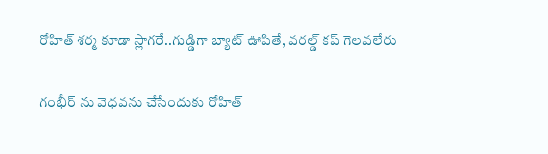రోహిత్ శ‌ర్మ‌ కూడా స్లాగ‌రే..గుడ్డిగా బ్యాట్ ఊపితే, వ‌ర‌ల్డ్ క‌ప్ గెల‌వ‌లేరు

గంభీర్ ను వెధ‌వ‌ను చేసేందుకు రోహిత్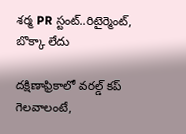శ‌ర్మ PR స్టంట్..రిటైర్మెంట్, బొక్కా లేదు

దక్షిణాఫ్రికాలో వ‌ర‌ల్డ్ క‌ప్ గెల‌వాలంటే,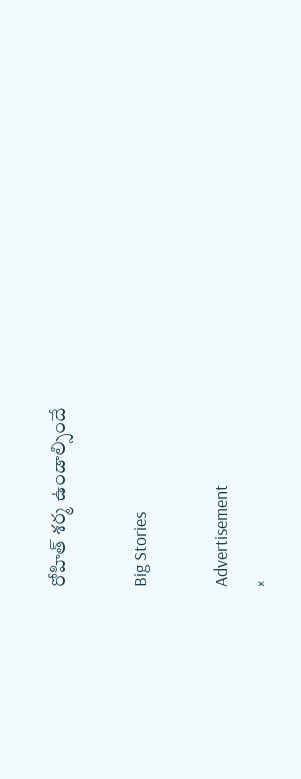రోహిత్ శ‌ర్మ ఉండాల్సిందే

Big Stories

Advertisement
×